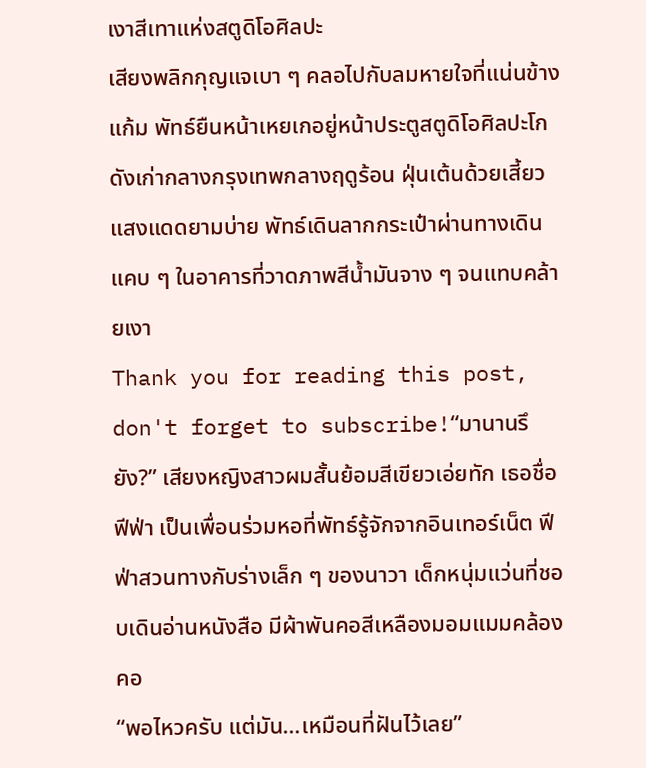เงาสีเทาแห่งสตูดิโอศิลปะ
เสียงพลิกกุญแจเบา ๆ คลอไปกับลมหายใจที่แน่นข้างแก้ม พัทธ์ยืนหน้าเหยเกอยู่หน้าประตูสตูดิโอศิลปะโกดังเก่ากลางกรุงเทพกลางฤดูร้อน ฝุ่นเต้นด้วยเสี้ยวแสงแดดยามบ่าย พัทธ์เดินลากกระเป๋าผ่านทางเดินแคบ ๆ ในอาคารที่วาดภาพสีน้ำมันจาง ๆ จนแทบคล้ายเงา
Thank you for reading this post, don't forget to subscribe!“มานานรึยัง?” เสียงหญิงสาวผมสั้นย้อมสีเขียวเอ่ยทัก เธอชื่อฟีฟ่า เป็นเพื่อนร่วมหอที่พัทธ์รู้จักจากอินเทอร์เน็ต ฟีฟ่าสวนทางกับร่างเล็ก ๆ ของนาวา เด็กหนุ่มแว่นที่ชอบเดินอ่านหนังสือ มีผ้าพันคอสีเหลืองมอมแมมคล้องคอ
“พอไหวครับ แต่มัน…เหมือนที่ฝันไว้เลย”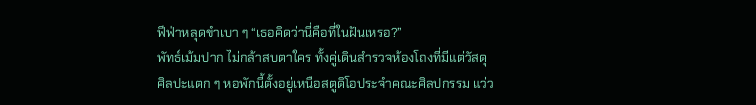ฟีฟ่าหลุดขำเบา ๆ “เธอคิดว่านี่คือที่ในฝันเหรอ?”
พัทธ์เม้มปาก ไม่กล้าสบตาใคร ทั้งคู่เดินสำรวจห้องโถงที่มีแต่วัสดุศิลปะแตก ๆ หอพักนี้ตั้งอยู่เหนือสตูดิโอประจำคณะศิลปกรรม แว่ว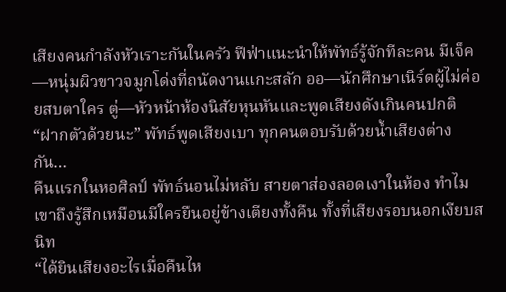เสียงคนกำลังหัวเราะกันในครัว ฟีฟ่าแนะนำให้พัทธ์รู้จักทีละคน มีเจ็ค—หนุ่มผิวขาวจมูกโด่งที่ถนัดงานแกะสลัก ออ—นักศึกษาเนิร์ดผู้ไม่ค่อยสบตาใคร ตู่—หัวหน้าห้องนิสัยหุนหันและพูดเสียงดังเกินคนปกติ
“ฝากตัวด้วยนะ” พัทธ์พูดเสียงเบา ทุกคนตอบรับด้วยน้ำเสียงต่างกัน…
คืนแรกในหอศิลป์ พัทธ์นอนไม่หลับ สายตาส่องลอดเงาในห้อง ทำไมเขาถึงรู้สึกเหมือนมีใครยืนอยู่ข้างเตียงทั้งคืน ทั้งที่เสียงรอบนอกเงียบสนิท
“ได้ยินเสียงอะไรเมื่อคืนไห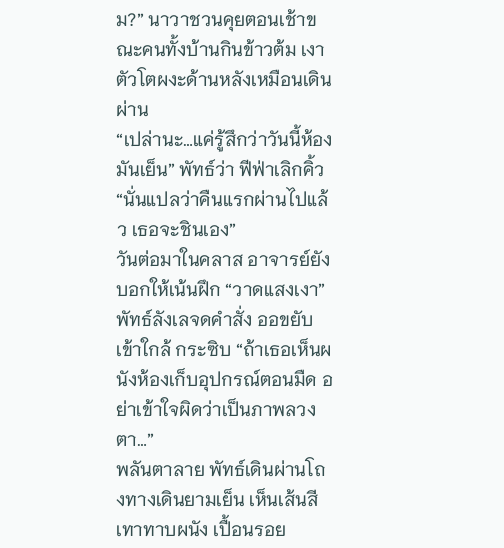ม?” นาวาชวนคุยตอนเช้าขณะคนทั้งบ้านกินข้าวต้ม เงาตัวโตผงะด้านหลังเหมือนเดินผ่าน
“เปล่านะ…แค่รู้สึกว่าวันนี้ห้องมันเย็น” พัทธ์ว่า ฟีฟ่าเลิกคิ้ว “นั่นแปลว่าคืนแรกผ่านไปแล้ว เธอจะชินเอง”
วันต่อมาในคลาส อาจารย์ยังบอกให้เน้นฝึก “วาดแสงเงา” พัทธ์ลังเลจดคำสั่ง ออขยับเข้าใกล้ กระซิบ “ถ้าเธอเห็นผนังห้องเก็บอุปกรณ์ตอนมืด อย่าเข้าใจผิดว่าเป็นภาพลวงตา…”
พลันตาลาย พัทธ์เดินผ่านโถงทางเดินยามเย็น เห็นเส้นสีเทาทาบผนัง เปื้อนรอย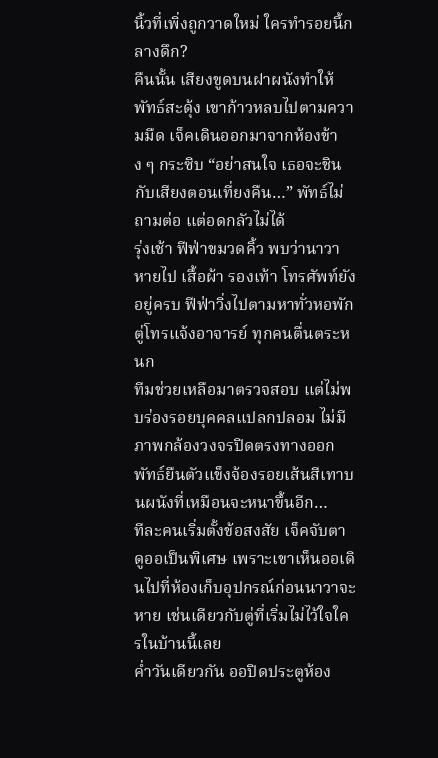นิ้วที่เพิ่งถูกวาดใหม่ ใครทำรอยนี้กลางดึก?
คืนนั้น เสียงขูดบนฝาผนังทำให้พัทธ์สะดุ้ง เขาก้าวหลบไปตามความมืด เจ็คเดินออกมาจากห้องข้าง ๆ กระซิบ “อย่าสนใจ เธอจะชินกับเสียงตอนเที่ยงคืน…” พัทธ์ไม่ถามต่อ แต่อดกลัวไม่ได้
รุ่งเช้า ฟีฟ่าขมวดคิ้ว พบว่านาวาหายไป เสื้อผ้า รองเท้า โทรศัพท์ยังอยู่ครบ ฟีฟ่าวิ่งไปตามหาทั่วหอพัก ตู่โทรแจ้งอาจารย์ ทุกคนตื่นตระหนก
ทีมช่วยเหลือมาตรวจสอบ แต่ไม่พบร่องรอยบุคคลแปลกปลอม ไม่มีภาพกล้องวงจรปิดตรงทางออก พัทธ์ยืนตัวแข็งจ้องรอยเส้นสีเทาบนผนังที่เหมือนจะหนาขึ้นอีก…
ทีละคนเริ่มตั้งข้อสงสัย เจ็คจับตาดูออเป็นพิเศษ เพราะเขาเห็นออเดินไปที่ห้องเก็บอุปกรณ์ก่อนนาวาจะหาย เช่นเดียวกับตู่ที่เริ่มไม่ไว้ใจใครในบ้านนี้เลย
ค่ำวันเดียวกัน ออปิดประตูห้อง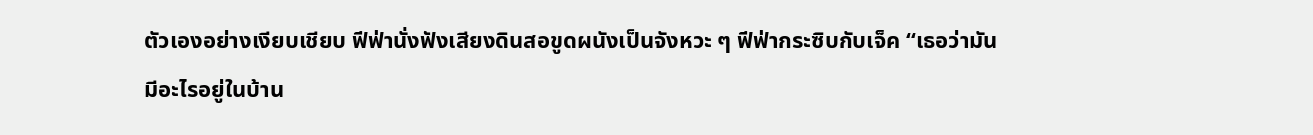ตัวเองอย่างเงียบเชียบ ฟีฟ่านั่งฟังเสียงดินสอขูดผนังเป็นจังหวะ ๆ ฟีฟ่ากระซิบกับเจ็ค “เธอว่ามันมีอะไรอยู่ในบ้าน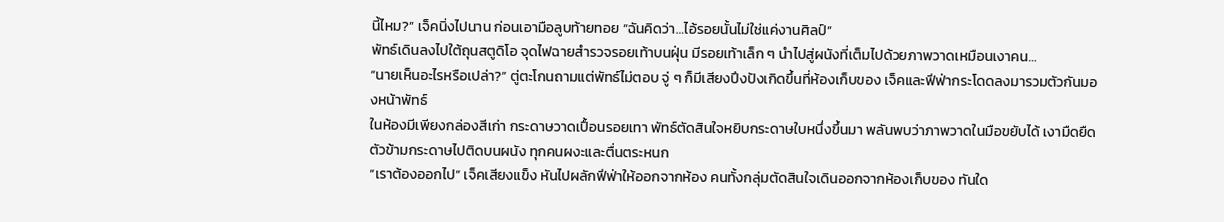นี้ไหม?” เจ็คนิ่งไปนาน ก่อนเอามือลูบท้ายทอย “ฉันคิดว่า…ไอ้รอยนั้นไม่ใช่แค่งานศิลป์”
พัทธ์เดินลงไปใต้ถุนสตูดิโอ จุดไฟฉายสำรวจรอยเท้าบนฝุ่น มีรอยเท้าเล็ก ๆ นำไปสู่ผนังที่เต็มไปด้วยภาพวาดเหมือนเงาคน…
“นายเห็นอะไรหรือเปล่า?” ตู่ตะโกนถามแต่พัทธ์ไม่ตอบ จู่ ๆ ก็มีเสียงปึงปังเกิดขึ้นที่ห้องเก็บของ เจ็คและฟีฟ่ากระโดดลงมารวมตัวกันมองหน้าพัทธ์
ในห้องมีเพียงกล่องสีเก่า กระดาษวาดเปื้อนรอยเทา พัทธ์ตัดสินใจหยิบกระดาษใบหนึ่งขึ้นมา พลันพบว่าภาพวาดในมือขยับได้ เงามืดยืดตัวข้ามกระดาษไปติดบนผนัง ทุกคนผงะและตื่นตระหนก
“เราต้องออกไป” เจ็คเสียงแข็ง หันไปผลักฟีฟ่าให้ออกจากห้อง คนทั้งกลุ่มตัดสินใจเดินออกจากห้องเก็บของ ทันใด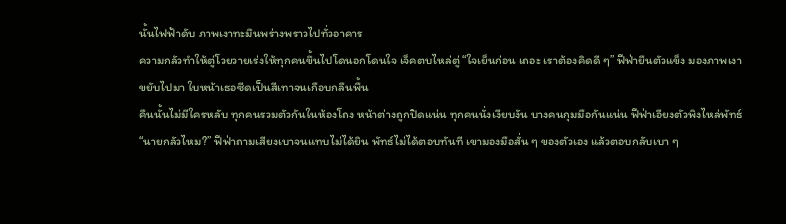นั้นไฟฟ้าดับ ภาพเงาทะมึนพร่างพราวไปทั่วอาคาร
ความกลัวทำให้ตู่โวยวายเร่งให้ทุกคนขึ้นไปโดนอกโดนใจ เจ็คตบไหล่ตู่ “ใจเย็นก่อน เถอะ เราต้องคิดดี ๆ” ฟีฟ่ายืนตัวแข็ง มองภาพเงาขยับไปมา ใบหน้าเธอซีดเป็นสีเทาจนเกือบกลืนพื้น
คืนนั้นไม่มีใครหลับ ทุกคนรวมตัวกันในห้องโถง หน้าต่างถูกปิดแน่น ทุกคนนั่งเงียบงัน บางคนกุมมือกันแน่น ฟีฟ่าเอียงตัวพิงไหล่พัทธ์
“นายกลัวไหม?” ฟีฟ่าถามเสียงเบาจนแทบไม่ได้ยิน พัทธ์ไม่ได้ตอบทันที เขามองมือสั่น ๆ ของตัวเอง แล้วตอบกลับเบา ๆ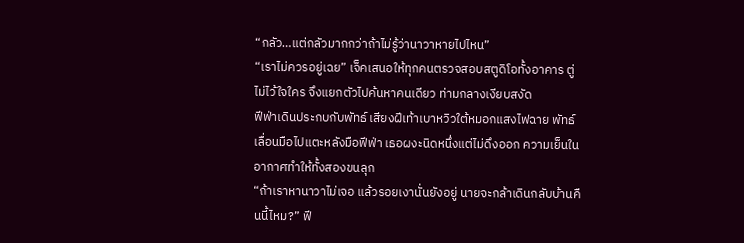“กลัว…แต่กลัวมากกว่าถ้าไม่รู้ว่านาวาหายไปไหน”
“เราไม่ควรอยู่เฉย” เจ็คเสนอให้ทุกคนตรวจสอบสตูดิโอทั้งอาคาร ตู่ไม่ไว้ใจใคร จึงแยกตัวไปค้นหาคนเดียว ท่ามกลางเงียบสงัด
ฟีฟ่าเดินประกบกับพัทธ์ เสียงฝีเท้าเบาหวิวใต้หมอกแสงไฟฉาย พัทธ์เลื่อนมือไปแตะหลังมือฟีฟ่า เธอผงะนิดหนึ่งแต่ไม่ดึงออก ความเย็นในอากาศทำให้ทั้งสองขนลุก
“ถ้าเราหานาวาไม่เจอ แล้วรอยเงานั่นยังอยู่ นายจะกล้าเดินกลับบ้านคืนนี้ไหม?” ฟี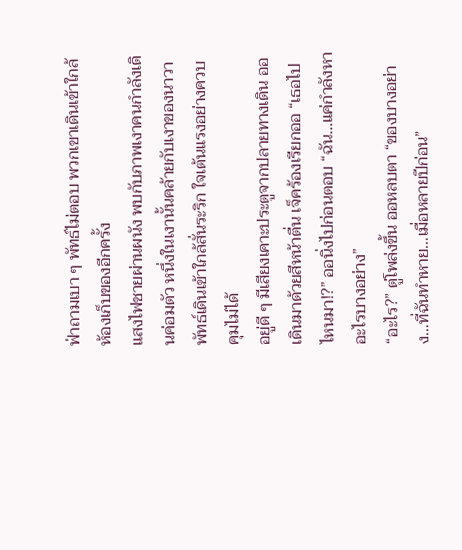ฟ่าถามเบา ๆ พัทธ์ไม่ตอบ พวกเขาเดินเข้าใกล้ห้องเก็บของอีกครั้ง
แสงไฟชายผ่านผนัง พบกับภาพเงาคนกำลังเดินค่อมตัว หนึ่งในเงานั้นคล้ายกับเงาของนาวา พัทธ์เดินเข้าใกล้สั่นระริก ใจเต้นแรงอย่างควบคุมไม่ได้
อยู่ดี ๆ มีเสียงเคาะประตูจากปลายทางเดิน ออเดินมาด้วยสีหน้าตื่น เจ็คร้องเรียกออ “เธอไปไหนมา!?” ออนิ่งไปก่อนตอบ “ฉัน…แค่กำลังหาอะไรบางอย่าง”
“อะไร?” ตู่โพล่งขึ้น ออหลบตา “ของบางอย่าง…ที่ฉันทำหาย…เมื่อหลายปีก่อน”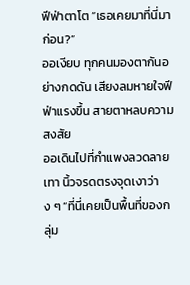ฟีฟ่าตาโต “เธอเคยมาที่นี่มาก่อน?”
ออเงียบ ทุกคนมองตากันอย่างกดดัน เสียงลมหายใจฟีฟ่าแรงขึ้น สายตาหลบความสงสัย
ออเดินไปที่กำแพงลวดลายเทา นิ้วจรดตรงจุดเงาว่าง ๆ “ที่นี่เคยเป็นพื้นที่ของกลุ่ม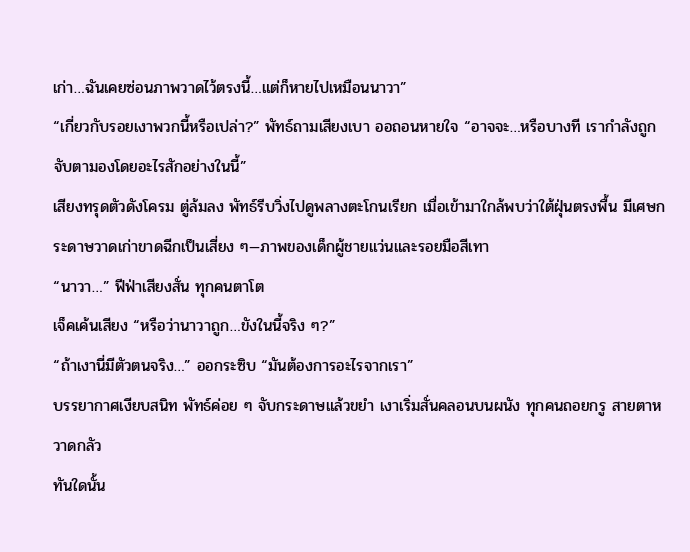เก่า…ฉันเคยซ่อนภาพวาดไว้ตรงนี้…แต่ก็หายไปเหมือนนาวา”
“เกี่ยวกับรอยเงาพวกนี้หรือเปล่า?” พัทธ์ถามเสียงเบา ออถอนหายใจ “อาจจะ…หรือบางที เรากำลังถูกจับตามองโดยอะไรสักอย่างในนี้”
เสียงทรุดตัวดังโครม ตู่ล้มลง พัทธ์รีบวิ่งไปดูพลางตะโกนเรียก เมื่อเข้ามาใกล้พบว่าใต้ฝุ่นตรงพื้น มีเศษกระดาษวาดเก่าขาดฉีกเป็นเสี่ยง ๆ—ภาพของเด็กผู้ชายแว่นและรอยมือสีเทา
“นาวา…” ฟีฟ่าเสียงสั่น ทุกคนตาโต
เจ็คเค้นเสียง “หรือว่านาวาถูก…ขังในนี้จริง ๆ?”
“ถ้าเงานี่มีตัวตนจริง…” ออกระซิบ “มันต้องการอะไรจากเรา”
บรรยากาศเงียบสนิท พัทธ์ค่อย ๆ จับกระดาษแล้วขยำ เงาเริ่มสั่นคลอนบนผนัง ทุกคนถอยกรู สายตาหวาดกลัว
ทันใดนั้น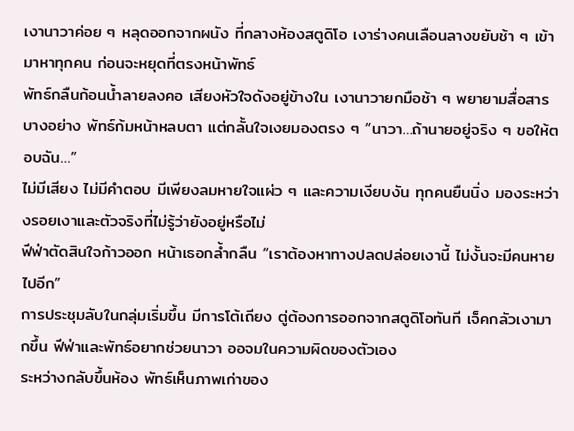เงานาวาค่อย ๆ หลุดออกจากผนัง ที่กลางห้องสตูดิโอ เงาร่างคนเลือนลางขยับช้า ๆ เข้ามาหาทุกคน ก่อนจะหยุดที่ตรงหน้าพัทธ์
พัทธ์กลืนก้อนน้ำลายลงคอ เสียงหัวใจดังอยู่ข้างใน เงานาวายกมือช้า ๆ พยายามสื่อสารบางอย่าง พัทธ์ก้มหน้าหลบตา แต่กลั้นใจเงยมองตรง ๆ “นาวา…ถ้านายอยู่จริง ๆ ขอให้ตอบฉัน…”
ไม่มีเสียง ไม่มีคำตอบ มีเพียงลมหายใจแผ่ว ๆ และความเงียบงัน ทุกคนยืนนิ่ง มองระหว่างรอยเงาและตัวจริงที่ไม่รู้ว่ายังอยู่หรือไม่
ฟีฟ่าตัดสินใจก้าวออก หน้าเธอกล้ำกลืน “เราต้องหาทางปลดปล่อยเงานี้ ไม่งั้นจะมีคนหายไปอีก”
การประชุมลับในกลุ่มเริ่มขึ้น มีการโต้เถียง ตู่ต้องการออกจากสตูดิโอทันที เจ็คกลัวเงามากขึ้น ฟีฟ่าและพัทธ์อยากช่วยนาวา ออจมในความผิดของตัวเอง
ระหว่างกลับขึ้นห้อง พัทธ์เห็นภาพเก่าของ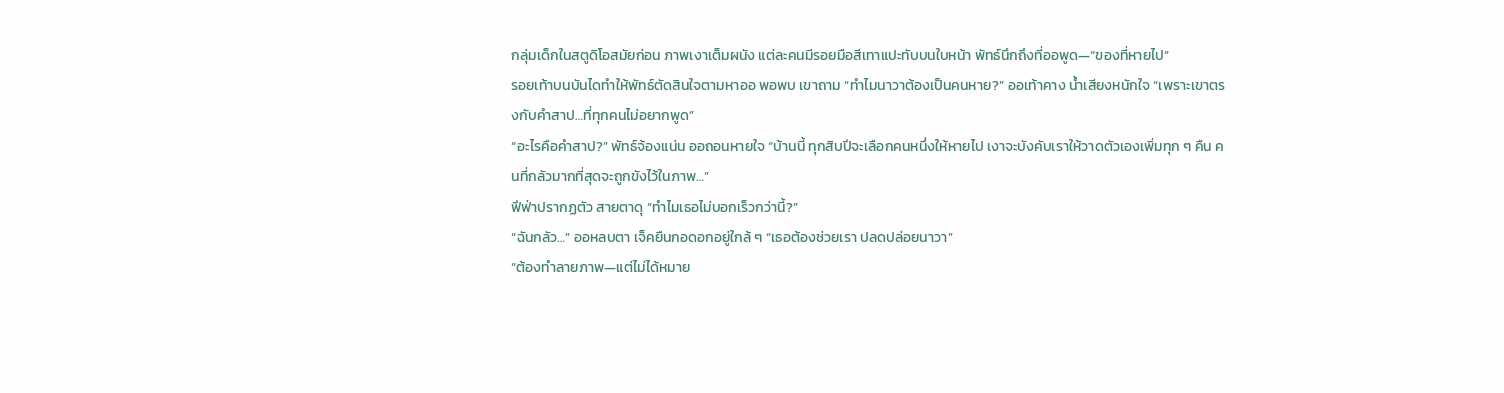กลุ่มเด็กในสตูดิโอสมัยก่อน ภาพเงาเต็มผนัง แต่ละคนมีรอยมือสีเทาแปะทับบนใบหน้า พัทธ์นึกถึงที่ออพูด—“ของที่หายไป”
รอยเท้าบนบันไดทำให้พัทธ์ตัดสินใจตามหาออ พอพบ เขาถาม “ทำไมนาวาต้องเป็นคนหาย?” ออเท้าคาง น้ำเสียงหนักใจ “เพราะเขาตรงกับคำสาป…ที่ทุกคนไม่อยากพูด”
“อะไรคือคำสาป?” พัทธ์จ้องแน่น ออถอนหายใจ “บ้านนี้ ทุกสิบปีจะเลือกคนหนึ่งให้หายไป เงาจะบังคับเราให้วาดตัวเองเพิ่มทุก ๆ คืน คนที่กลัวมากที่สุดจะถูกขังไว้ในภาพ…”
ฟีฟ่าปรากฏตัว สายตาดุ “ทำไมเธอไม่บอกเร็วกว่านี้?”
“ฉันกลัว…” ออหลบตา เจ็คยืนกอดอกอยู่ใกล้ ๆ “เธอต้องช่วยเรา ปลดปล่อยนาวา”
“ต้องทำลายภาพ—แต่ไม่ได้หมาย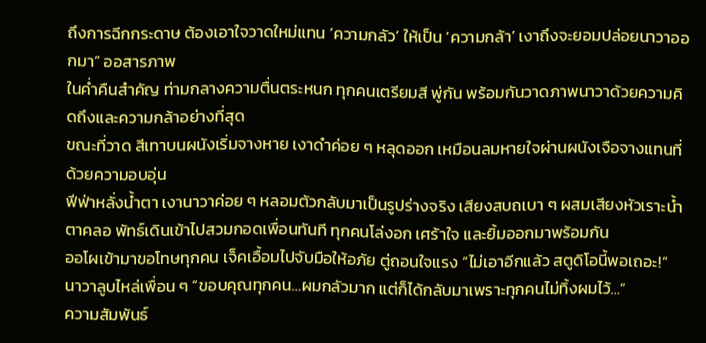ถึงการฉีกกระดาษ ต้องเอาใจวาดใหม่แทน ‘ความกลัว’ ให้เป็น ‘ความกล้า’ เงาถึงจะยอมปล่อยนาวาออกมา” ออสารภาพ
ในค่ำคืนสำคัญ ท่ามกลางความตื่นตระหนก ทุกคนเตรียมสี พู่กัน พร้อมกันวาดภาพนาวาด้วยความคิดถึงและความกล้าอย่างที่สุด
ขณะที่วาด สีเทาบนผนังเริ่มจางหาย เงาดำค่อย ๆ หลุดออก เหมือนลมหายใจผ่านผนังเจือจางแทนที่ด้วยความอบอุ่น
ฟีฟ่าหลั่งน้ำตา เงานาวาค่อย ๆ หลอมตัวกลับมาเป็นรูปร่างจริง เสียงสบถเบา ๆ ผสมเสียงหัวเราะน้ำตาคลอ พัทธ์เดินเข้าไปสวมกอดเพื่อนทันที ทุกคนโล่งอก เศร้าใจ และยิ้มออกมาพร้อมกัน
ออโผเข้ามาขอโทษทุกคน เจ็คเอื้อมไปจับมือให้อภัย ตู่ถอนใจแรง “ไม่เอาอีกแล้ว สตูดิโอนี้พอเถอะ!”
นาวาลูบไหล่เพื่อน ๆ “ขอบคุณทุกคน…ผมกลัวมาก แต่ก็ได้กลับมาเพราะทุกคนไม่ทิ้งผมไว้…”
ความสัมพันธ์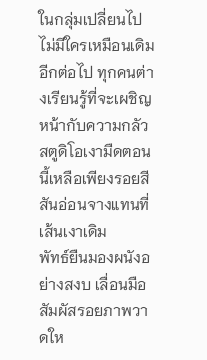ในกลุ่มเปลี่ยนไป ไม่มีใครเหมือนเดิมอีกต่อไป ทุกคนต่างเรียนรู้ที่จะเผชิญหน้ากับความกลัว สตูดิโอเงามืดตอนนี้เหลือเพียงรอยสีสันอ่อนจางแทนที่เส้นเงาเดิม
พัทธ์ยืนมองผนังอย่างสงบ เลื่อนมือสัมผัสรอยภาพวาดให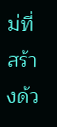ม่ที่สร้างด้ว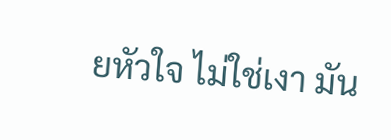ยหัวใจ ไม่ใช่เงา มัน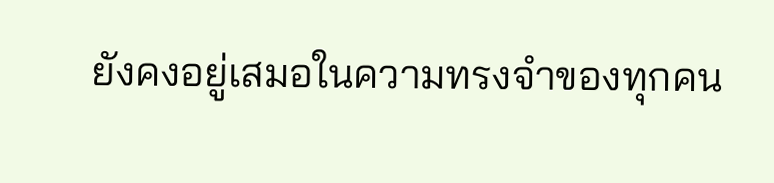ยังคงอยู่เสมอในความทรงจำของทุกคน